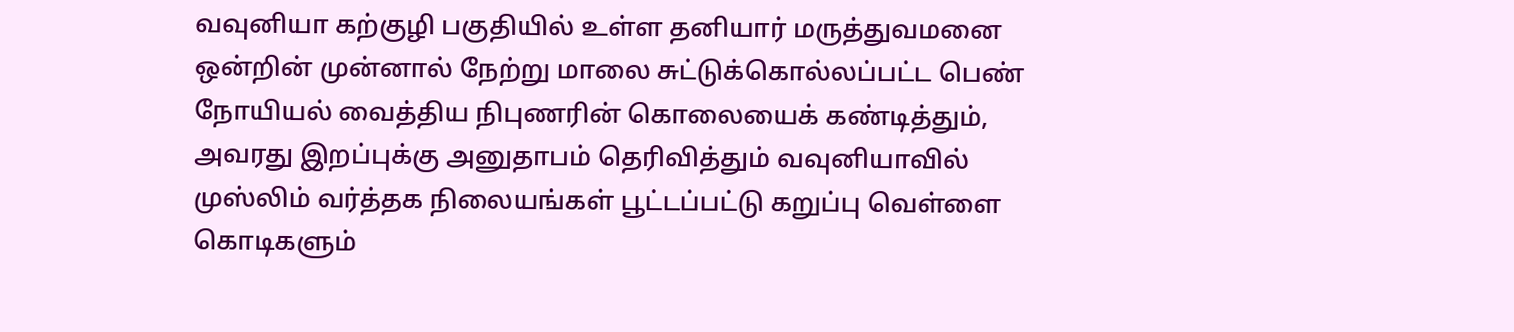வவுனியா கற்குழி பகுதியில் உள்ள தனியார் மருத்துவமனை ஒன்றின் முன்னால் நேற்று மாலை சுட்டுக்கொல்லப்பட்ட பெண் நோயியல் வைத்திய நிபுணரின் கொலையைக் கண்டித்தும், அவரது இறப்புக்கு அனுதாபம் தெரிவித்தும் வவுனியாவில் முஸ்லிம் வர்த்தக நிலையங்கள் பூட்டப்பட்டு கறுப்பு வெள்ளை கொடிகளும்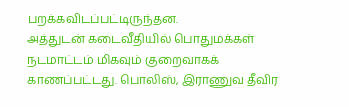பறக்கவிடப்பட்டிருந்தன.
அத்துடன் கடைவீதியில் பொதுமக்கள் நடமாட்டம் மிகவும் குறைவாகக் காணப்பட்டது. பொலிஸ், இராணுவ தீவிர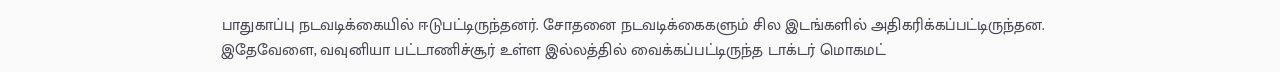பாதுகாப்பு நடவடிக்கையில் ஈடுபட்டிருந்தனர். சோதனை நடவடிக்கைகளும் சில இடங்களில் அதிகரிக்கப்பட்டிருந்தன.
இதேவேளை, வவுனியா பட்டாணிச்சூர் உள்ள இல்லத்தில் வைக்கப்பட்டிருந்த டாக்டர் மொகமட்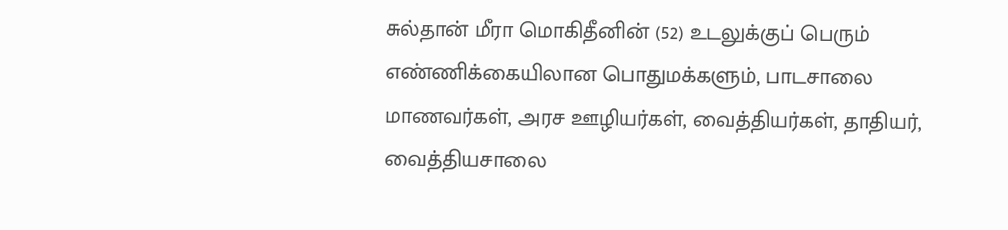சுல்தான் மீரா மொகிதீனின் (52) உடலுக்குப் பெரும் எண்ணிக்கையிலான பொதுமக்களும், பாடசாலை மாணவர்கள், அரச ஊழியர்கள், வைத்தியர்கள், தாதியர், வைத்தியசாலை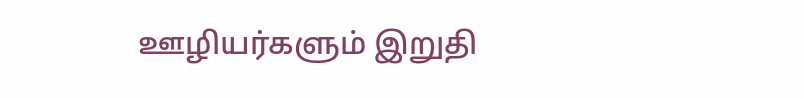ஊழியர்களும் இறுதி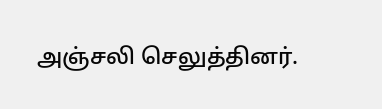அஞ்சலி செலுத்தினர்.